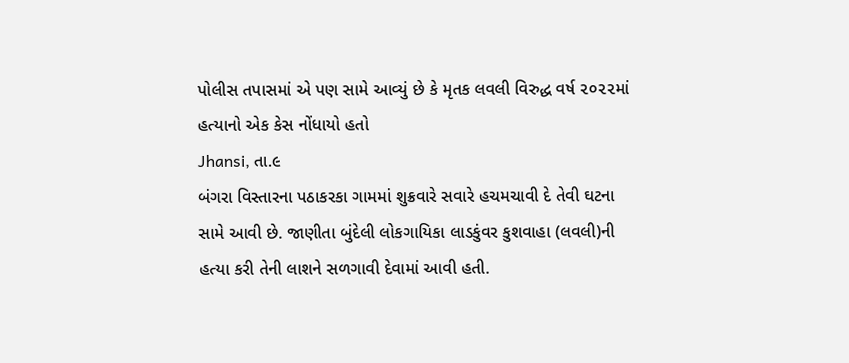પોલીસ તપાસમાં એ પણ સામે આવ્યું છે કે મૃતક લવલી વિરુદ્ધ વર્ષ ૨૦૨૨માં હત્યાનો એક કેસ નોંધાયો હતો
Jhansi, તા.૯
બંગરા વિસ્તારના પઠાકરકા ગામમાં શુક્રવારે સવારે હચમચાવી દે તેવી ઘટના સામે આવી છે. જાણીતા બુંદેલી લોકગાયિકા લાડકુંવર કુશવાહા (લવલી)ની હત્યા કરી તેની લાશને સળગાવી દેવામાં આવી હતી.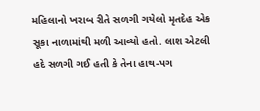મહિલાનો ખરાબ રીતે સળગી ગયેલો મૃતદેહ એક સૂકા નાળામાંથી મળી આવ્યો હતો. લાશ એટલી હદે સળગી ગઈ હતી કે તેના હાથ-પગ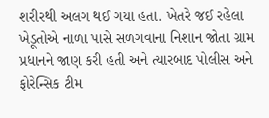શરીરથી અલગ થઈ ગયા હતા. ખેતરે જઈ રહેલા ખેડૂતોએ નાળા પાસે સળગવાના નિશાન જોતા ગ્રામ પ્રધાનને જાણ કરી હતી અને ત્યારબાદ પોલીસ અને ફોરેન્સિક ટીમ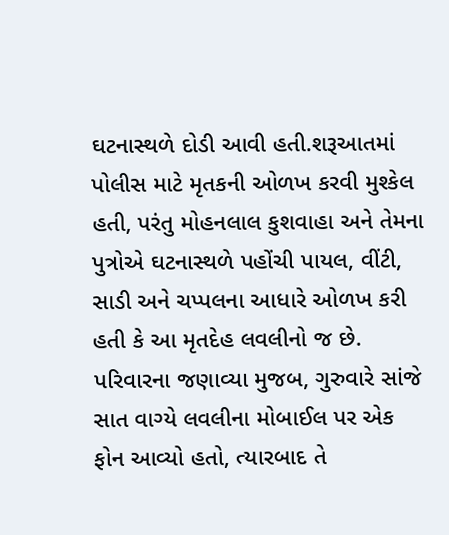ઘટનાસ્થળે દોડી આવી હતી.શરૂઆતમાં પોલીસ માટે મૃતકની ઓળખ કરવી મુશ્કેલ હતી, પરંતુ મોહનલાલ કુશવાહા અને તેમના પુત્રોએ ઘટનાસ્થળે પહોંચી પાયલ, વીંટી, સાડી અને ચપ્પલના આધારે ઓળખ કરી હતી કે આ મૃતદેહ લવલીનો જ છે. પરિવારના જણાવ્યા મુજબ, ગુરુવારે સાંજે સાત વાગ્યે લવલીના મોબાઈલ પર એક ફોન આવ્યો હતો, ત્યારબાદ તે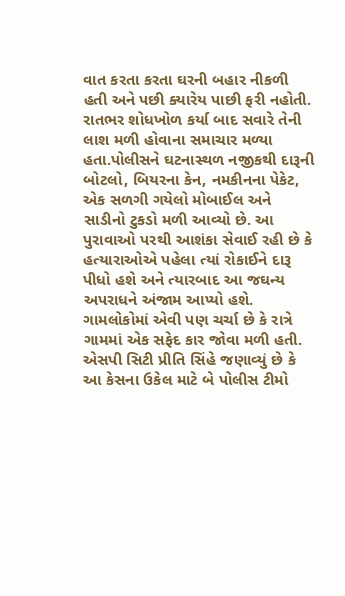વાત કરતા કરતા ઘરની બહાર નીકળી હતી અને પછી ક્યારેય પાછી ફરી નહોતી. રાતભર શોધખોળ કર્યા બાદ સવારે તેની લાશ મળી હોવાના સમાચાર મળ્યા હતા.પોલીસને ઘટનાસ્થળ નજીકથી દારૂની બોટલો, બિયરના કેન, નમકીનના પેકેટ, એક સળગી ગયેલો મોબાઈલ અને સાડીનો ટુકડો મળી આવ્યો છે. આ પુરાવાઓ પરથી આશંકા સેવાઈ રહી છે કે હત્યારાઓએ પહેલા ત્યાં રોકાઈને દારૂ પીધો હશે અને ત્યારબાદ આ જઘન્ય અપરાધને અંજામ આપ્યો હશે. ગામલોકોમાં એવી પણ ચર્ચા છે કે રાત્રે ગામમાં એક સફેદ કાર જોવા મળી હતી. એસપી સિટી પ્રીતિ સિંહે જણાવ્યું છે કે આ કેસના ઉકેલ માટે બે પોલીસ ટીમો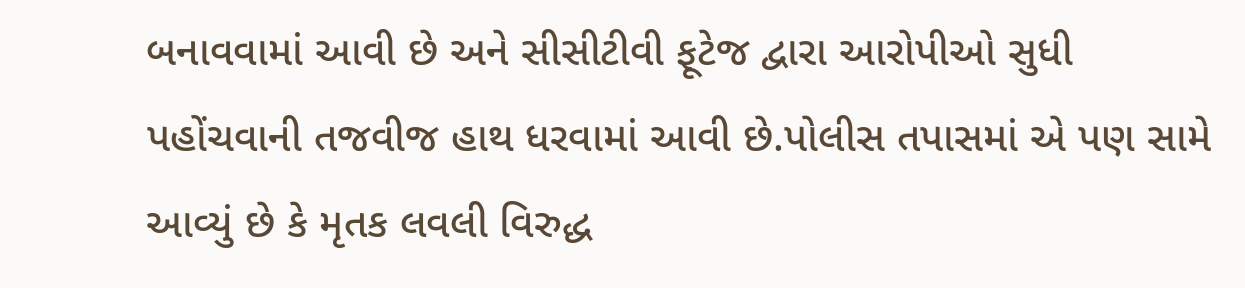બનાવવામાં આવી છે અને સીસીટીવી ફૂટેજ દ્વારા આરોપીઓ સુધી પહોંચવાની તજવીજ હાથ ધરવામાં આવી છે.પોલીસ તપાસમાં એ પણ સામે આવ્યું છે કે મૃતક લવલી વિરુદ્ધ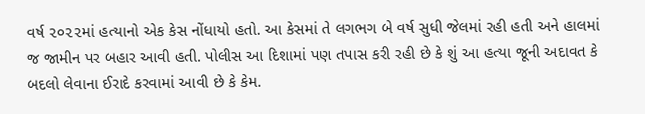વર્ષ ૨૦૨૨માં હત્યાનો એક કેસ નોંધાયો હતો. આ કેસમાં તે લગભગ બે વર્ષ સુધી જેલમાં રહી હતી અને હાલમાં જ જામીન પર બહાર આવી હતી. પોલીસ આ દિશામાં પણ તપાસ કરી રહી છે કે શું આ હત્યા જૂની અદાવત કે બદલો લેવાના ઈરાદે કરવામાં આવી છે કે કેમ.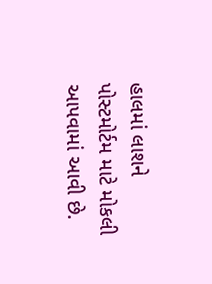હાલમાં લાશને પોસ્ટમોર્ટમ માટે મોકલી આપવામાં આવી છે.